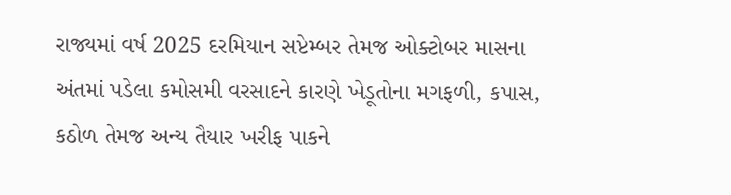રાજ્યમાં વર્ષ 2025 દરમિયાન સપ્ટેમ્બર તેમજ ઓક્ટોબર માસના અંતમાં પડેલા કમોસમી વરસાદને કારણે ખેડૂતોના મગફળી, કપાસ, કઠોળ તેમજ અન્ય તૈયાર ખરીફ પાકને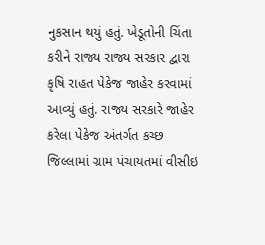નુકસાન થયું હતું. ખેડૂતોની ચિંતા કરીને રાજ્ય રાજ્ય સરકાર દ્વારા કૃષિ રાહત પેકેજ જાહેર કરવામાં આવ્યું હતું. રાજ્ય સરકારે જાહેર કરેલા પેકેજ અંતર્ગત કચ્છ જિલ્લામાં ગ્રામ પંચાયતમાં વીસીઇ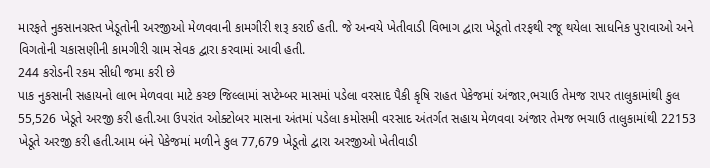મારફતે નુકસાનગ્રસ્ત ખેડૂતોની અરજીઓ મેળવવાની કામગીરી શરૂ કરાઈ હતી. જે અન્વયે ખેતીવાડી વિભાગ દ્વારા ખેડૂતો તરફથી રજૂ થયેલા સાધનિક પુરાવાઓ અને વિગતોની ચકાસણીની કામગીરી ગ્રામ સેવક દ્વારા કરવામાં આવી હતી.
244 કરોડની રકમ સીધી જમા કરી છે
પાક નુકસાની સહાયનો લાભ મેળવવા માટે કચ્છ જિલ્લામાં સપ્ટેમ્બર માસમાં પડેલા વરસાદ પૈકી કૃષિ રાહત પેકેજમાં અંજાર,ભચાઉ તેમજ રાપર તાલુકામાંથી કુલ 55,526 ખેડૂતે અરજી કરી હતી.આ ઉપરાંત ઓક્ટોબર માસના અંતમાં પડેલા કમોસમી વરસાદ અંતર્ગત સહાય મેળવવા અંજાર તેમજ ભચાઉ તાલુકામાંથી 22153 ખેડૂતે અરજી કરી હતી.આમ બંને પેકેજમાં મળીને કુલ 77,679 ખેડૂતો દ્વારા અરજીઓ ખેતીવાડી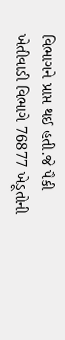વિભાગને પ્રાપ્ત થઈ હતી.જે પૈકી ખેતીવાડી વિભાગે 76877 ખેડૂતોની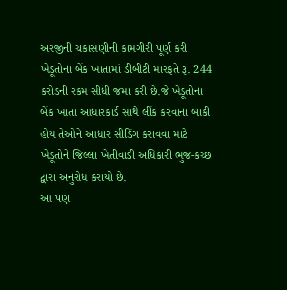અરજીની ચકાસણીની કામગીરી પૂર્ણ કરી ખેડૂતોના બેંક ખાતામાં ડીબીટી મારફતે રૂ. 244 કરોડની રકમ સીધી જમા કરી છે.જે ખેડૂતોના બેંક ખાતા આધારકાર્ડ સાથે લીંક કરવાના બાકી હોય તેઓને આધાર સીડિંગ કરાવવા માટે ખેડૂતોને જિલ્લા ખેતીવાડી અધિકારી ભુજ-કચ્છ દ્વારા અનુરોધ કરાયો છે.
આ પણ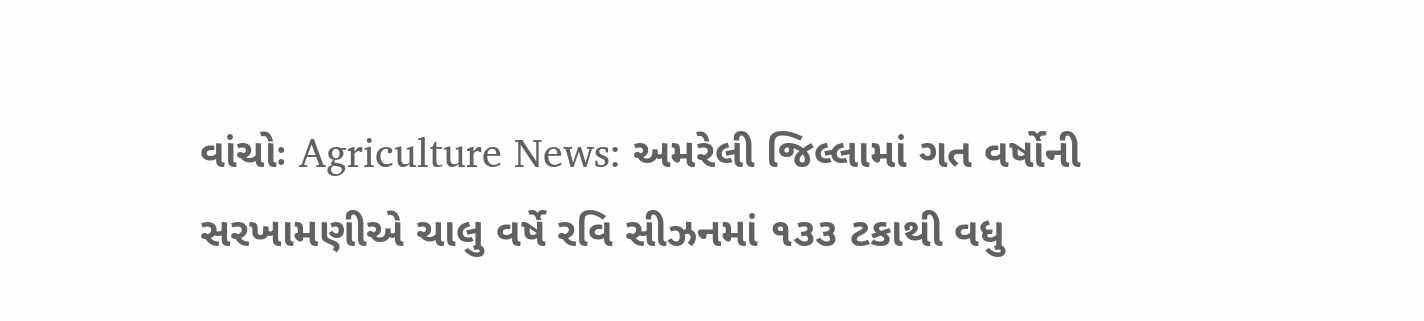વાંચોઃ Agriculture News: અમરેલી જિલ્લામાં ગત વર્ષોની સરખામણીએ ચાલુ વર્ષે રવિ સીઝનમાં ૧૩૩ ટકાથી વધુ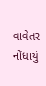વાવેતર નોંધાયું